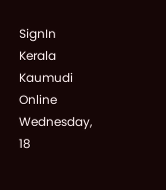SignIn
Kerala Kaumudi Online
Wednesday, 18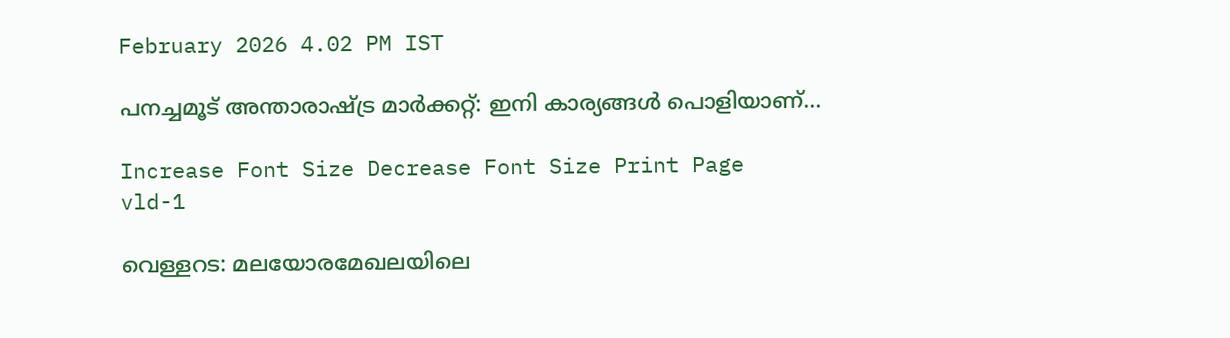February 2026 4.02 PM IST

പനച്ചമൂട് അന്താരാഷ്ട്ര മാർക്കറ്റ്: ഇനി കാര്യങ്ങൾ പൊളിയാണ്...

Increase Font Size Decrease Font Size Print Page
vld-1

വെള്ളറട: മലയോരമേഖലയിലെ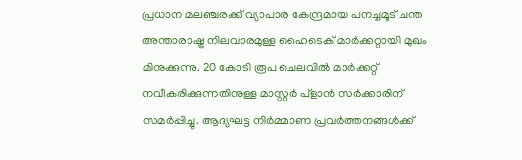പ്രധാന മലഞ്ചരക്ക് വ്യാപാര കേന്ദ്രമായ പനച്ചമൂട് ചന്ത അന്താരാഷ്ട്ര നിലവാരമുള്ള ഹൈടെക് മാർക്കറ്റായി മുഖം മിനുക്കുന്നു. 20 കോടി രൂപ ചെലവിൽ മാർക്കറ്റ് നവീകരിക്കുന്നതിനുള്ള മാസ്റ്റർ പ്ളാൻ സർക്കാരിന് സമർപ്പിച്ചു. ആദ്യഘട്ട നിർമ്മാണ പ്രവർത്തനങ്ങൾക്ക്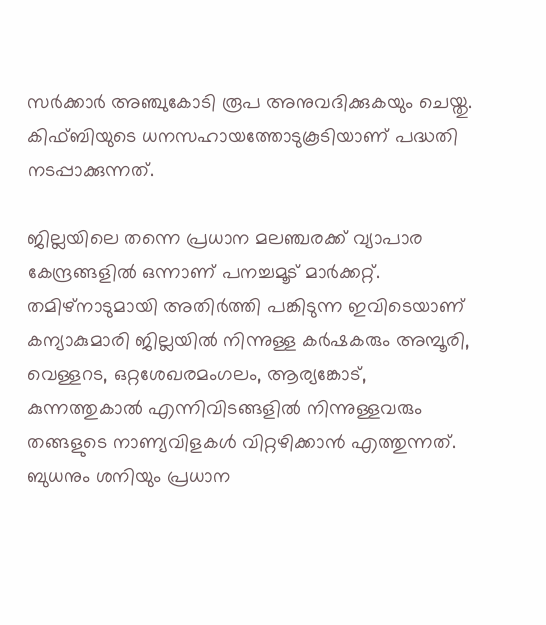സർക്കാർ അഞ്ചുകോടി രൂപ അനുവദിക്കുകയും ചെയ്തു. കിഫ്ബിയുടെ ധനസഹായത്തോടുകൂടിയാണ് പദ്ധതി നടപ്പാക്കുന്നത്.

ജില്ലയിലെ തന്നെ പ്രധാന മലഞ്ചരക്ക് വ്യാപാര കേന്ദ്രങ്ങളിൽ ഒന്നാണ് പനച്ചമൂട് മാർക്കറ്റ്. തമിഴ്നാടുമായി അതിർത്തി പങ്കിടുന്ന ഇവിടെയാണ് കന്യാകുമാരി ജില്ലയിൽ നിന്നുള്ള കർഷകരും അമ്പൂരി, വെള്ളറട, ഒറ്റശേഖരമംഗലം, ആര്യങ്കോട്, കുന്നത്തുകാൽ എന്നിവിടങ്ങളിൽ നിന്നുള്ളവരും തങ്ങളുടെ നാണ്യവിളകൾ വിറ്റഴിക്കാൻ എത്തുന്നത്. ബുധനും ശനിയും പ്രധാന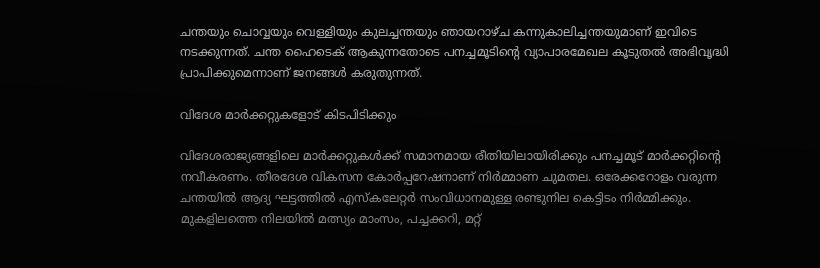ചന്തയും ചൊവ്വയും വെള്ളിയും കുലച്ചന്തയും ഞായറാഴ്ച കന്നുകാലിച്ചന്തയുമാണ് ഇവിടെ നടക്കുന്നത്. ചന്ത ഹൈടെക് ആകുന്നതോടെ പനച്ചമൂടിന്റെ വ്യാപാരമേഖല കൂടുതൽ അഭിവൃദ്ധി പ്രാപിക്കുമെന്നാണ് ജനങ്ങൾ കരുതുന്നത്.

വിദേശ മാർക്കറ്റുകളോട് കിടപിടിക്കും

വിദേശരാജ്യങ്ങളിലെ മാർക്കറ്റുകൾക്ക് സമാനമായ രീതിയിലായിരിക്കും പനച്ചമൂട് മാർക്കറ്റിന്റെ നവീകരണം. തീരദേശ വികസന കോർപ്പറേഷനാണ് നിർമ്മാണ ചുമതല. ഒരേക്കറോളം വരുന്ന ചന്തയിൽ ആദ്യ ഘട്ടത്തിൽ എസ്കലേറ്റർ സംവിധാനമുള്ള രണ്ടുനില കെട്ടിടം നിർമ്മിക്കും. മുകളിലത്തെ നിലയിൽ മത്സ്യം മാംസം, പച്ചക്കറി, മറ്റ്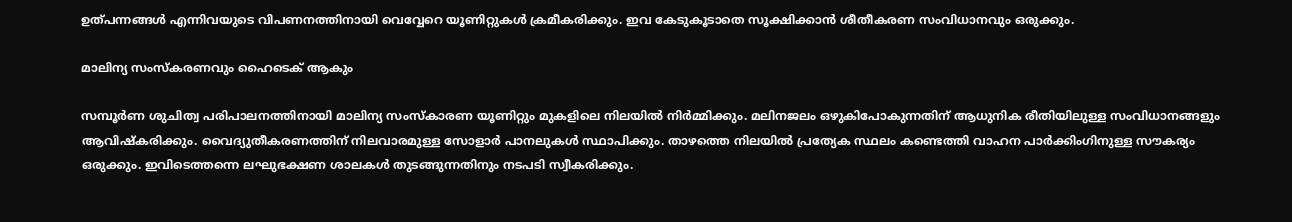ഉത്പന്നങ്ങൾ എന്നിവയുടെ വിപണനത്തിനായി വെവ്വേറെ യൂണിറ്റുകൾ ക്രമീകരിക്കും. ഇവ കേടുകൂടാതെ സൂക്ഷിക്കാൻ ശീതീകരണ സംവിധാനവും ഒരുക്കും.

മാലിന്യ സംസ്കരണവും ഹൈടെക് ആകും

സമ്പൂർണ ശുചിത്വ പരിപാലനത്തിനായി മാലിന്യ സംസ്കാരണ യൂണിറ്റും മുകളിലെ നിലയിൽ നിർമ്മിക്കും. മലിനജലം ഒഴുകിപോകുന്നതിന് ആധുനിക രീതിയിലുള്ള സംവിധാനങ്ങളും ആവിഷ്കരിക്കും. വൈദ്യുതീകരണത്തിന് നിലവാരമുള്ള സോളാർ പാനലുകൾ സ്ഥാപിക്കും. താഴത്തെ നിലയിൽ പ്രത്യേക സ്ഥലം കണ്ടെത്തി വാഹന പാർക്കിംഗിനുള്ള സൗകര്യം ഒരുക്കും. ഇവിടെത്തന്നെ ലഘുഭക്ഷണ ശാലകൾ തുടങ്ങുന്നതിനും നടപടി സ്വീകരിക്കും.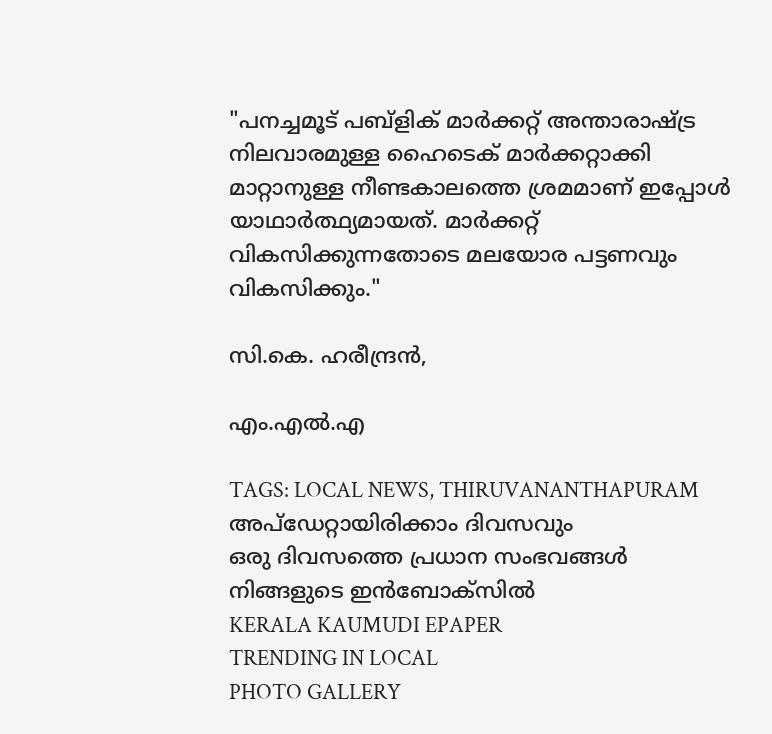"പനച്ചമൂട് പബ്ളിക് മാർക്കറ്റ് അന്താരാഷ്ട്ര നിലവാരമുള്ള ഹൈടെക് മാർക്കറ്റാക്കി മാറ്റാനുള്ള നീണ്ടകാലത്തെ ശ്രമമാണ് ഇപ്പോൾ യാഥാർത്ഥ്യമായത്. മാർക്കറ്റ് വികസിക്കുന്നതോടെ മലയോര പട്ടണവും വികസിക്കും."

സി.കെ. ഹരീന്ദ്രൻ,

എം.എൽ.എ

TAGS: LOCAL NEWS, THIRUVANANTHAPURAM
അപ്ഡേറ്റായിരിക്കാം ദിവസവും
ഒരു ദിവസത്തെ പ്രധാന സംഭവങ്ങൾ നിങ്ങളുടെ ഇൻബോക്സിൽ
KERALA KAUMUDI EPAPER
TRENDING IN LOCAL
PHOTO GALLERY